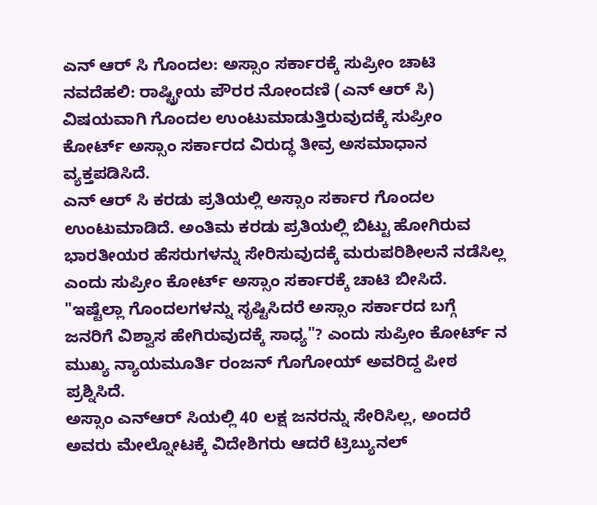ಎನ್ ಆರ್ ಸಿ ಗೊಂದಲ: ಅಸ್ಸಾಂ ಸರ್ಕಾರಕ್ಕೆ ಸುಪ್ರೀಂ ಚಾಟಿ
ನವದೆಹಲಿ: ರಾಷ್ಟ್ರೀಯ ಪೌರರ ನೋಂದಣಿ (ಎನ್ ಆರ್ ಸಿ) ವಿಷಯವಾಗಿ ಗೊಂದಲ ಉಂಟುಮಾಡುತ್ತಿರುವುದಕ್ಕೆ ಸುಪ್ರೀಂ ಕೋರ್ಟ್ ಅಸ್ಸಾಂ ಸರ್ಕಾರದ ವಿರುದ್ಧ ತೀವ್ರ ಅಸಮಾಧಾನ ವ್ಯಕ್ತಪಡಿಸಿದೆ.
ಎನ್ ಆರ್ ಸಿ ಕರಡು ಪ್ರತಿಯಲ್ಲಿ ಅಸ್ಸಾಂ ಸರ್ಕಾರ ಗೊಂದಲ ಉಂಟುಮಾಡಿದೆ. ಅಂತಿಮ ಕರಡು ಪ್ರತಿಯಲ್ಲಿ ಬಿಟ್ಟು ಹೋಗಿರುವ ಭಾರತೀಯರ ಹೆಸರುಗಳನ್ನು ಸೇರಿಸುವುದಕ್ಕೆ ಮರುಪರಿಶೀಲನೆ ನಡೆಸಿಲ್ಲ ಎಂದು ಸುಪ್ರೀಂ ಕೋರ್ಟ್ ಅಸ್ಸಾಂ ಸರ್ಕಾರಕ್ಕೆ ಚಾಟಿ ಬೀಸಿದೆ.
"ಇಷ್ಟೆಲ್ಲಾ ಗೊಂದಲಗಳನ್ನು ಸೃಷ್ಟಿಸಿದರೆ ಅಸ್ಸಾಂ ಸರ್ಕಾರದ ಬಗ್ಗೆ ಜನರಿಗೆ ವಿಶ್ವಾಸ ಹೇಗಿರುವುದಕ್ಕೆ ಸಾಧ್ಯ"? ಎಂದು ಸುಪ್ರೀಂ ಕೋರ್ಟ್ ನ ಮುಖ್ಯ ನ್ಯಾಯಮೂರ್ತಿ ರಂಜನ್ ಗೊಗೋಯ್ ಅವರಿದ್ದ ಪೀಠ ಪ್ರಶ್ನಿಸಿದೆ.
ಅಸ್ಸಾಂ ಎನ್ಆರ್ ಸಿಯಲ್ಲಿ 40 ಲಕ್ಷ ಜನರನ್ನು ಸೇರಿಸಿಲ್ಲ, ಅಂದರೆ ಅವರು ಮೇಲ್ನೋಟಕ್ಕೆ ವಿದೇಶಿಗರು ಆದರೆ ಟ್ರಿಬ್ಯುನಲ್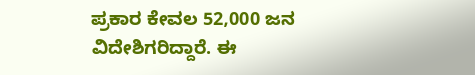ಪ್ರಕಾರ ಕೇವಲ 52,000 ಜನ ವಿದೇಶಿಗರಿದ್ದಾರೆ. ಈ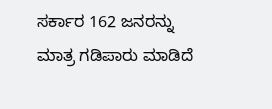ಸರ್ಕಾರ 162 ಜನರನ್ನು ಮಾತ್ರ ಗಡಿಪಾರು ಮಾಡಿದೆ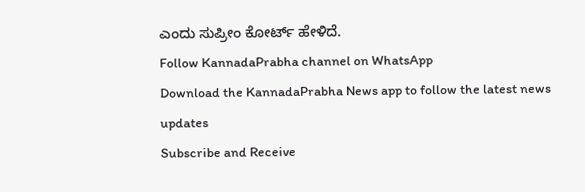ಎಂದು ಸುಪ್ರೀಂ ಕೋರ್ಟ್ ಹೇಳಿದೆ.
Follow KannadaPrabha channel on WhatsApp
Download the KannadaPrabha News app to follow the latest news updates
Subscribe and Receive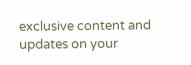exclusive content and updates on your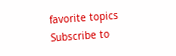favorite topics
Subscribe to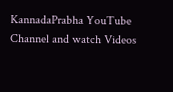KannadaPrabha YouTube Channel and watch Videos